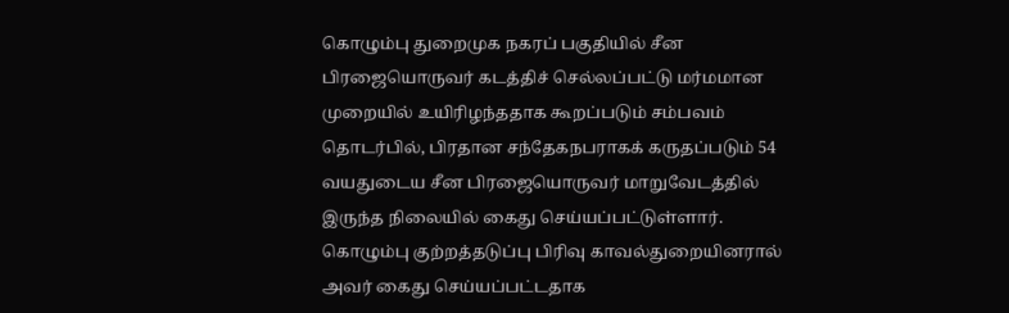கொழும்பு துறைமுக நகரப் பகுதியில் சீன பிரஜையொருவர் கடத்திச் செல்லப்பட்டு மர்மமான முறையில் உயிரிழந்ததாக கூறப்படும் சம்பவம் தொடர்பில், பிரதான சந்தேகநபராகக் கருதப்படும் 54 வயதுடைய சீன பிரஜையொருவர் மாறுவேடத்தில் இருந்த நிலையில் கைது செய்யப்பட்டுள்ளார்.
கொழும்பு குற்றத்தடுப்பு பிரிவு காவல்துறையினரால் அவர் கைது செய்யப்பட்டதாக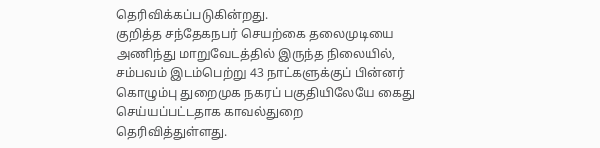தெரிவிக்கப்படுகின்றது.
குறித்த சந்தேகநபர் செயற்கை தலைமுடியை அணிந்து மாறுவேடத்தில் இருந்த நிலையில், சம்பவம் இடம்பெற்று 43 நாட்களுக்குப் பின்னர் கொழும்பு துறைமுக நகரப் பகுதியிலேயே கைது செய்யப்பட்டதாக காவல்துறை தெரிவித்துள்ளது.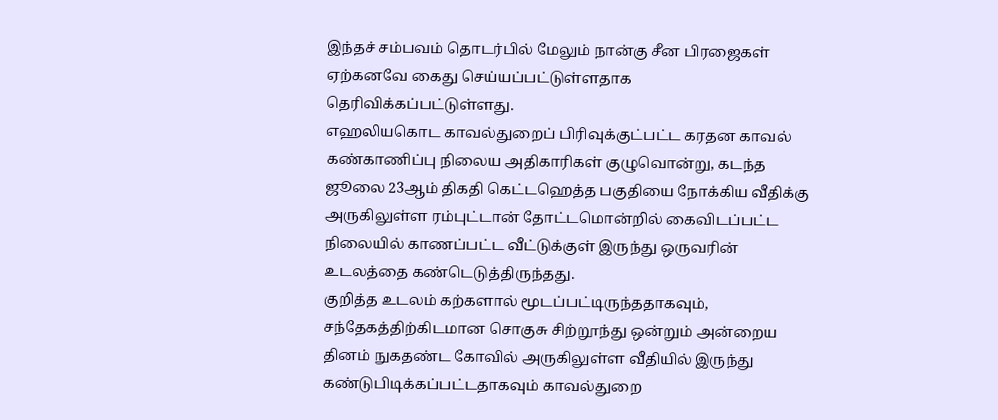இந்தச் சம்பவம் தொடர்பில் மேலும் நான்கு சீன பிரஜைகள் ஏற்கனவே கைது செய்யப்பட்டுள்ளதாக தெரிவிக்கப்பட்டுள்ளது.
எஹலியகொட காவல்துறைப் பிரிவுக்குட்பட்ட கரதன காவல் கண்காணிப்பு நிலைய அதிகாரிகள் குழுவொன்று, கடந்த ஜூலை 23ஆம் திகதி கெட்டஹெத்த பகுதியை நோக்கிய வீதிக்கு அருகிலுள்ள ரம்புட்டான் தோட்டமொன்றில் கைவிடப்பட்ட நிலையில் காணப்பட்ட வீட்டுக்குள் இருந்து ஒருவரின் உடலத்தை கண்டெடுத்திருந்தது.
குறித்த உடலம் கற்களால் மூடப்பட்டிருந்ததாகவும், சந்தேகத்திற்கிடமான சொகுசு சிற்றூந்து ஒன்றும் அன்றைய தினம் நுகதண்ட கோவில் அருகிலுள்ள வீதியில் இருந்து கண்டுபிடிக்கப்பட்டதாகவும் காவல்துறை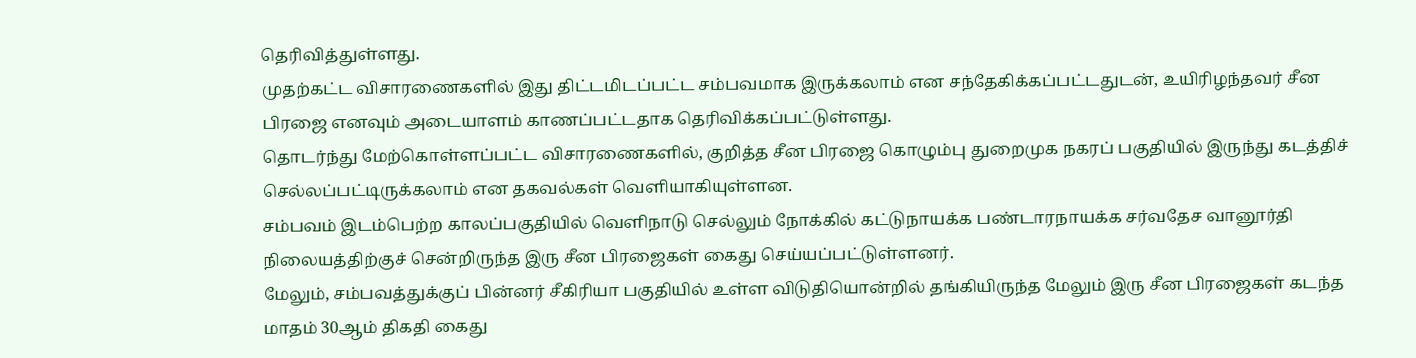தெரிவித்துள்ளது.
முதற்கட்ட விசாரணைகளில் இது திட்டமிடப்பட்ட சம்பவமாக இருக்கலாம் என சந்தேகிக்கப்பட்டதுடன், உயிரிழந்தவர் சீன பிரஜை எனவும் அடையாளம் காணப்பட்டதாக தெரிவிக்கப்பட்டுள்ளது.
தொடர்ந்து மேற்கொள்ளப்பட்ட விசாரணைகளில், குறித்த சீன பிரஜை கொழும்பு துறைமுக நகரப் பகுதியில் இருந்து கடத்திச் செல்லப்பட்டிருக்கலாம் என தகவல்கள் வெளியாகியுள்ளன.
சம்பவம் இடம்பெற்ற காலப்பகுதியில் வெளிநாடு செல்லும் நோக்கில் கட்டுநாயக்க பண்டாரநாயக்க சர்வதேச வானூர்தி நிலையத்திற்குச் சென்றிருந்த இரு சீன பிரஜைகள் கைது செய்யப்பட்டுள்ளனர்.
மேலும், சம்பவத்துக்குப் பின்னர் சீகிரியா பகுதியில் உள்ள விடுதியொன்றில் தங்கியிருந்த மேலும் இரு சீன பிரஜைகள் கடந்த மாதம் 30ஆம் திகதி கைது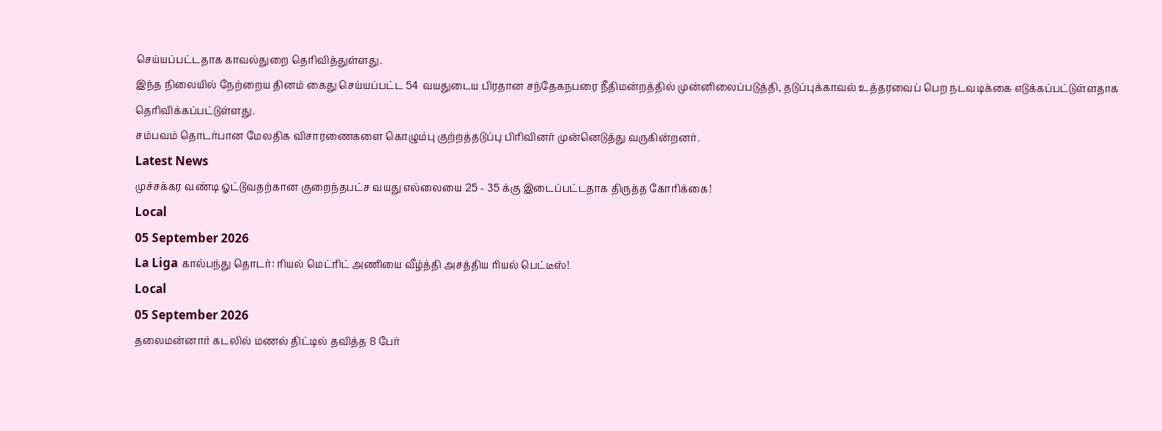செய்யப்பட்டதாக காவல்துறை தெரிவித்துள்ளது.
இந்த நிலையில் நேற்றைய தினம் கைது செய்யப்பட்ட 54 வயதுடைய பிரதான சந்தேகநபரை நீதிமன்றத்தில் முன்னிலைப்படுத்தி, தடுப்புக்காவல் உத்தரவைப் பெற நடவடிக்கை எடுக்கப்பட்டுள்ளதாக தெரிவிக்கப்பட்டுள்ளது.
சம்பவம் தொடர்பான மேலதிக விசாரணைகளை கொழும்பு குற்றத்தடுப்பு பிரிவினர் முன்னெடுத்து வருகின்றனர்.
Latest News
முச்சக்கர வண்டி ஓட்டுவதற்கான குறைந்தபட்ச வயது எல்லையை 25 - 35 க்கு இடைப்பட்டதாக திருத்த கோரிக்கை!
Local
05 September 2026
La Liga கால்பந்து தொடர்: ரியல் மெட்ரிட் அணியை வீழ்த்தி அசத்திய ரியல் பெட்டீஸ்!
Local
05 September 2026
தலைமன்னார் கடலில் மணல் திட்டில் தவித்த 8 பேர்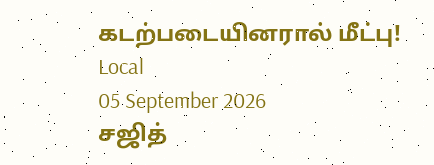கடற்படையினரால் மீட்பு!
Local
05 September 2026
சஜித்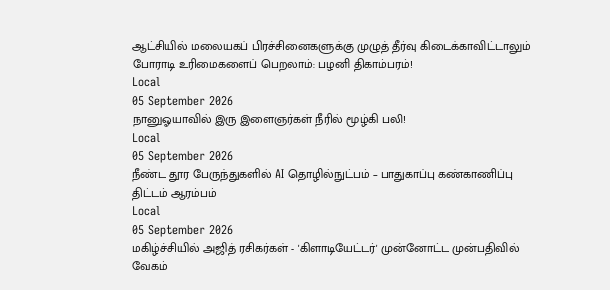ஆட்சியில் மலையகப் பிரச்சினைகளுக்கு முழுத் தீர்வு கிடைக்காவிட்டாலும் போராடி உரிமைகளைப் பெறலாம்: பழனி திகாம்பரம்!
Local
05 September 2026
நானுஓயாவில் இரு இளைஞர்கள் நீரில் மூழ்கி பலி!
Local
05 September 2026
நீண்ட தூர பேருந்துகளில் AI தொழில்நுட்பம் – பாதுகாப்பு கண்காணிப்பு திட்டம் ஆரம்பம்
Local
05 September 2026
மகிழ்ச்சியில் அஜித் ரசிகர்கள் - 'கிளாடியேட்டர்' முன்னோட்ட முன்பதிவில் வேகம்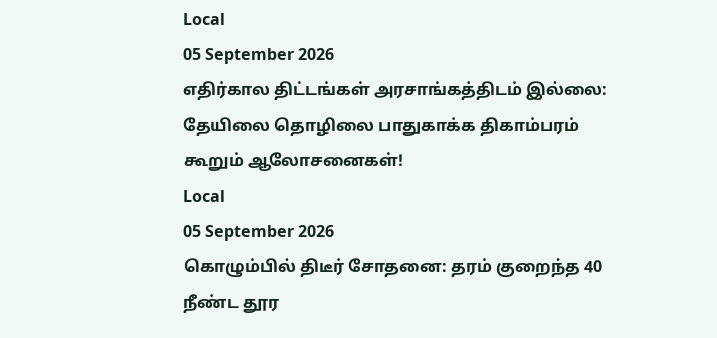Local
05 September 2026
எதிர்கால திட்டங்கள் அரசாங்கத்திடம் இல்லை: தேயிலை தொழிலை பாதுகாக்க திகாம்பரம் கூறும் ஆலோசனைகள்!
Local
05 September 2026
கொழும்பில் திடீர் சோதனை: தரம் குறைந்த 40 நீண்ட தூர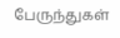பேருந்துகள்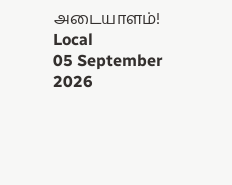அடையாளம்!
Local
05 September 2026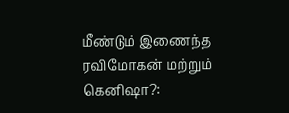மீண்டும் இணைந்த ரவிமோகன் மற்றும் கெனிஷா?: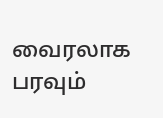வைரலாக பரவும்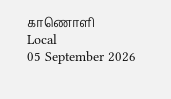காணொளி
Local
05 September 2026